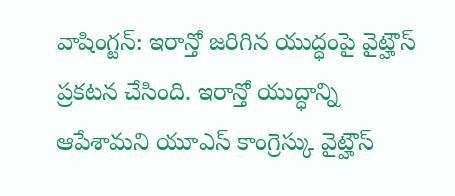వాషింగ్టన్: ఇరాన్తో జరిగిన యుద్ధంపై వైట్హౌస్ ప్రకటన చేసింది. ఇరాన్తో యుద్ధాన్ని ఆపేశామని యూఎస్ కాంగ్రెస్కు వైట్హౌస్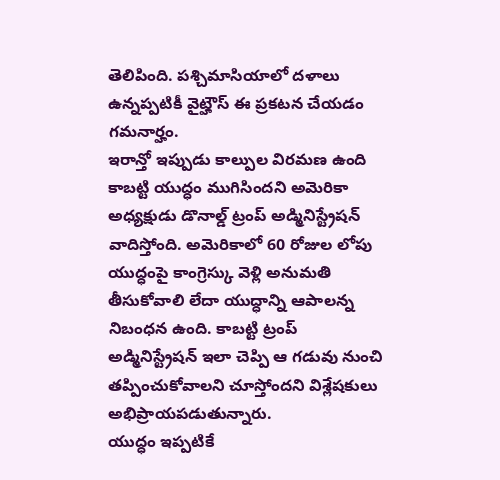తెలిపింది. పశ్చిమాసియాలో దళాలు ఉన్నప్పటికీ వైట్హౌస్ ఈ ప్రకటన చేయడం గమనార్హం.
ఇరాన్తో ఇప్పుడు కాల్పుల విరమణ ఉంది కాబట్టి యుద్ధం ముగిసిందని అమెరికా అధ్యక్షుడు డొనాల్డ్ ట్రంప్ అడ్మినిస్ట్రేషన్ వాదిస్తోంది. అమెరికాలో 60 రోజుల లోపు యుద్ధంపై కాంగ్రెస్కు వెళ్లి అనుమతి తీసుకోవాలి లేదా యుద్ధాన్ని ఆపాలన్న నిబంధన ఉంది. కాబట్టి ట్రంప్ అడ్మినిస్ట్రేషన్ ఇలా చెప్పి ఆ గడువు నుంచి తప్పించుకోవాలని చూస్తోందని విశ్లేషకులు అభిప్రాయపడుతున్నారు.
యుద్ధం ఇప్పటికే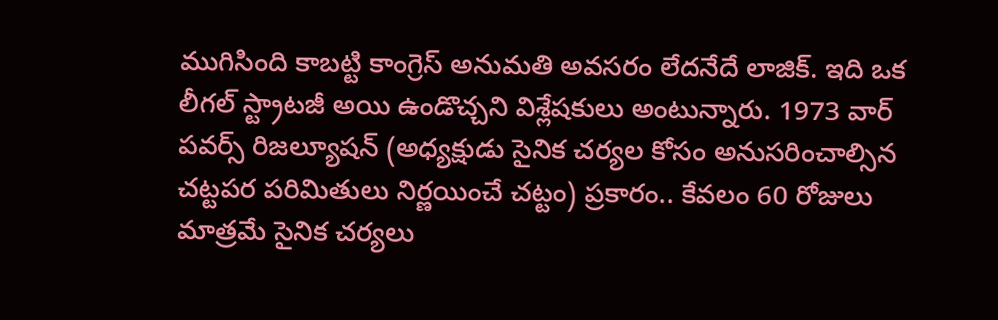ముగిసింది కాబట్టి కాంగ్రెస్ అనుమతి అవసరం లేదనేదే లాజిక్. ఇది ఒక లీగల్ స్ట్రాటజీ అయి ఉండొచ్చని విశ్లేషకులు అంటున్నారు. 1973 వార్ పవర్స్ రిజల్యూషన్ (అధ్యక్షుడు సైనిక చర్యల కోసం అనుసరించాల్సిన చట్టపర పరిమితులు నిర్ణయించే చట్టం) ప్రకారం.. కేవలం 60 రోజులు మాత్రమే సైనిక చర్యలు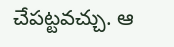చేపట్టవచ్చు. ఆ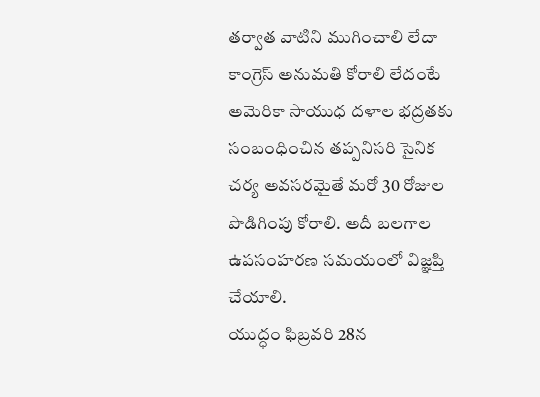తర్వాత వాటిని ముగించాలి లేదా కాంగ్రెస్ అనుమతి కోరాలి లేదంటే అమెరికా సాయుధ దళాల భద్రతకు సంబంధించిన తప్పనిసరి సైనిక చర్య అవసరమైతే మరో 30 రోజుల పొడిగింపు కోరాలి. అదీ బలగాల ఉపసంహరణ సమయంలో విజ్ఞప్తి చేయాలి.
యుద్ధం ఫిబ్రవరి 28న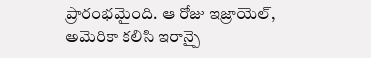ప్రారంభమైంది. ఆ రోజు ఇజ్రాయెల్, అమెరికా కలిసి ఇరాన్పై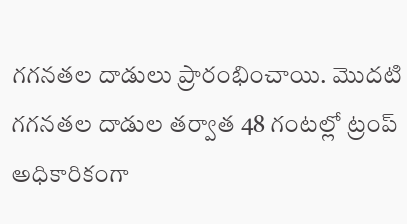గగనతల దాడులు ప్రారంభించాయి. మొదటి గగనతల దాడుల తర్వాత 48 గంటల్లో ట్రంప్ అధికారికంగా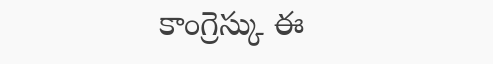కాంగ్రెస్కు ఈ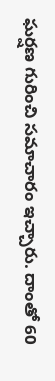ఘర్షణ గురించి సమాచారం ఇచ్చారు. దాంతో 60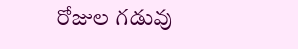రోజుల గడువు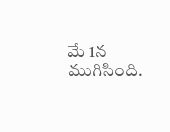మే 1న ముగిసింది.